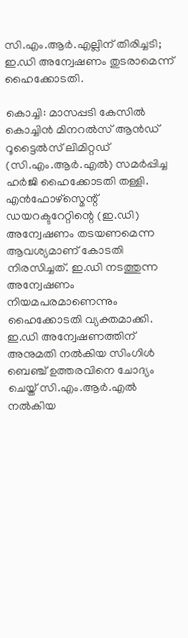സി.എം.ആർ.എല്ലിന് തിരിച്ചടി; ഇ.ഡി അന്വേഷണം തുടരാമെന്ന് ഹൈക്കോടതി.

കൊച്ചി: മാസപ്പടി കേസിൽ കൊച്ചിൻ മിനറൽസ് ആൻഡ് റൂട്ടൈൽസ് ലിമിറ്റഡ് (സി.എം.ആർ.എൽ) സമർപ്പിച്ച ഹർജി ഹൈക്കോടതി തള്ളി. എൻഫോഴ്സ്മെന്റ് ഡയറക്ടറേറ്റിന്റെ (ഇ.ഡി) അന്വേഷണം തടയണമെന്ന ആവശ്യമാണ് കോടതി നിരസിച്ചത്. ഇ.ഡി നടത്തുന്ന അന്വേഷണം നിയമപരമാണെന്നും ഹൈക്കോടതി വ്യക്തമാക്കി.
ഇ.ഡി അന്വേഷണത്തിന് അനുമതി നൽകിയ സിംഗിൾ ബെഞ്ച് ഉത്തരവിനെ ചോദ്യം ചെയ്ത് സി.എം.ആർ.എൽ നൽകിയ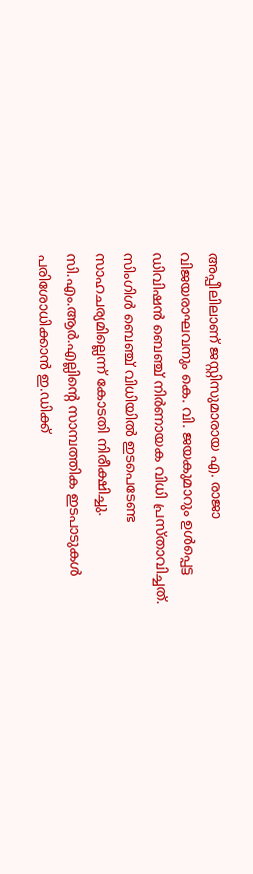അപ്പീലിലാണ് ജസ്റ്റിസുമാരായ എ. രാജാ വിജയരാഘവനും കെ. വി. ജയകുമാറും ഉൾപ്പെട്ട ഡിവിഷൻ ബെഞ്ച് നിർണായക വിധി പ്രസ്താവിച്ചത്.
സിംഗിൾ ബെഞ്ച് വിധിയിൽ ഇടപെടേണ്ട സാഹചര്യമില്ലെന്ന് കോടതി നിരീക്ഷിച്ചു. സി.എം.ആർ.എല്ലിന്റെ സാമ്പത്തിക ഇടപാടുകൾ പരിശോധിക്കാൻ ഇ.ഡിക്ക്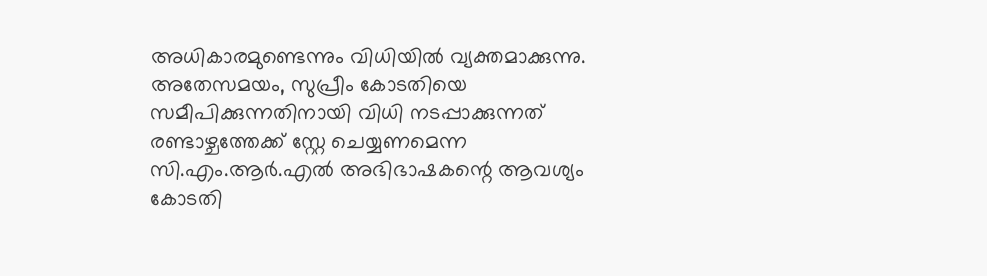അധികാരമുണ്ടെന്നും വിധിയിൽ വ്യക്തമാക്കുന്നു.
അതേസമയം, സുപ്രീം കോടതിയെ സമീപിക്കുന്നതിനായി വിധി നടപ്പാക്കുന്നത് രണ്ടാഴ്ചത്തേക്ക് സ്റ്റേ ചെയ്യണമെന്ന സി.എം.ആർ.എൽ അഭിഭാഷകന്റെ ആവശ്യം കോടതി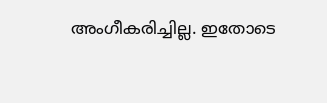അംഗീകരിച്ചില്ല. ഇതോടെ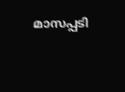മാസപ്പടി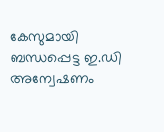കേസുമായി ബന്ധപ്പെട്ട ഇ.ഡി അന്വേഷണം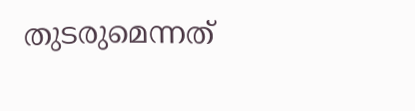തുടരുമെന്നത്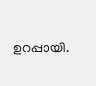ഉറപ്പായി.